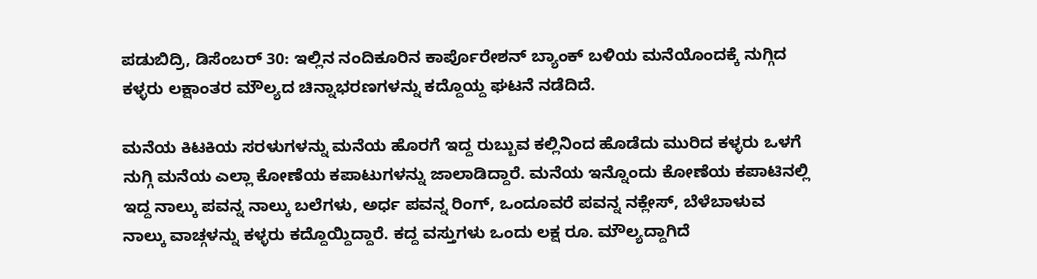ಪಡುಬಿದ್ರಿ, ಡಿಸೆಂಬರ್ 30: ಇಲ್ಲಿನ ನಂದಿಕೂರಿನ ಕಾರ್ಪೊರೇಶನ್ ಬ್ಯಾಂಕ್ ಬಳಿಯ ಮನೆಯೊಂದಕ್ಕೆ ನುಗ್ಗಿದ ಕಳ್ಳರು ಲಕ್ಷಾಂತರ ಮೌಲ್ಯದ ಚಿನ್ನಾಭರಣಗಳನ್ನು ಕದ್ದೊಯ್ದ ಘಟನೆ ನಡೆದಿದೆ.

ಮನೆಯ ಕಿಟಕಿಯ ಸರಳುಗಳನ್ನು ಮನೆಯ ಹೊರಗೆ ಇದ್ದ ರುಬ್ಬುವ ಕಲ್ಲಿನಿಂದ ಹೊಡೆದು ಮುರಿದ ಕಳ್ಳರು ಒಳಗೆ ನುಗ್ಗಿ ಮನೆಯ ಎಲ್ಲಾ ಕೋಣೆಯ ಕಪಾಟುಗಳನ್ನು ಜಾಲಾಡಿದ್ದಾರೆ. ಮನೆಯ ಇನ್ನೊಂದು ಕೋಣೆಯ ಕಪಾಟಿನಲ್ಲಿ ಇದ್ದ ನಾಲ್ಕು ಪವನ್ನ ನಾಲ್ಕು ಬಲೆಗಳು, ಅರ್ಧ ಪವನ್ನ ರಿಂಗ್, ಒಂದೂವರೆ ಪವನ್ನ ನಕ್ಲೇಸ್, ಬೆಳೆಬಾಳುವ ನಾಲ್ಕು ವಾಚ್ಗಳನ್ನು ಕಳ್ಳರು ಕದ್ದೊಯ್ದಿದ್ದಾರೆ. ಕದ್ದ ವಸ್ತುಗಳು ಒಂದು ಲಕ್ಷ ರೂ. ಮೌಲ್ಯದ್ದಾಗಿದೆ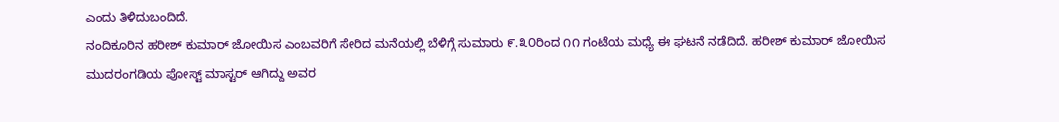ಎಂದು ತಿಳಿದುಬಂದಿದೆ.
ನಂದಿಕೂರಿನ ಹರೀಶ್ ಕುಮಾರ್ ಜೋಯಿಸ ಎಂಬವರಿಗೆ ಸೇರಿದ ಮನೆಯಲ್ಲಿ ಬೆಳಿಗ್ಗೆ ಸುಮಾರು ೯.೩೦ರಿಂದ ೧೧ ಗಂಟೆಯ ಮಧ್ಯೆ ಈ ಘಟನೆ ನಡೆದಿದೆ. ಹರೀಶ್ ಕುಮಾರ್ ಜೋಯಿಸ ಮುದರಂಗಡಿಯ ಪೋಸ್ಟ್ ಮಾಸ್ಟರ್ ಆಗಿದ್ದು ಅವರ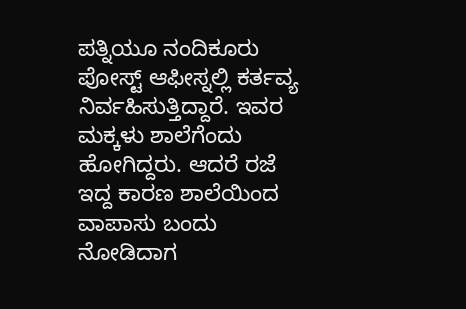ಪತ್ನಿಯೂ ನಂದಿಕೂರು ಪೋಸ್ಟ್ ಆಫೀಸ್ನಲ್ಲಿ ಕರ್ತವ್ಯ ನಿರ್ವಹಿಸುತ್ತಿದ್ದಾರೆ. ಇವರ ಮಕ್ಕಳು ಶಾಲೆಗೆಂದು ಹೋಗಿದ್ದರು. ಆದರೆ ರಜೆ ಇದ್ದ ಕಾರಣ ಶಾಲೆಯಿಂದ ವಾಪಾಸು ಬಂದು ನೋಡಿದಾಗ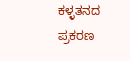ಕಳ್ಳತನದ ಪ್ರಕರಣ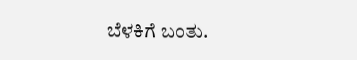ಬೆಳಕಿಗೆ ಬಂತು.